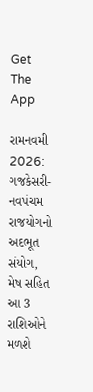Get The App

રામનવમી 2026: ગજકેસરી-નવપંચમ રાજયોગનો અદભૂત સંયોગ, મેષ સહિત આ 3 રાશિઓને મળશે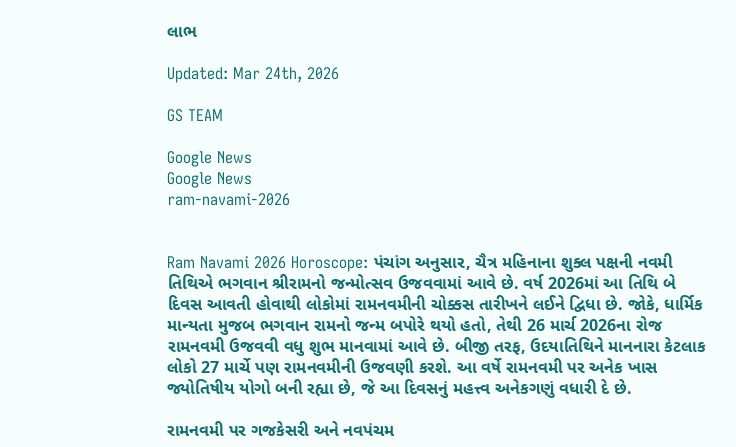લાભ

Updated: Mar 24th, 2026

GS TEAM

Google News
Google News
ram-navami-2026


Ram Navami 2026 Horoscope: પંચાંગ અનુસાર, ચૈત્ર મહિનાના શુક્લ પક્ષની નવમી તિથિએ ભગવાન શ્રીરામનો જન્મોત્સવ ઉજવવામાં આવે છે. વર્ષ 2026માં આ તિથિ બે દિવસ આવતી હોવાથી લોકોમાં રામનવમીની ચોક્કસ તારીખને લઈને દ્વિધા છે. જોકે, ધાર્મિક માન્યતા મુજબ ભગવાન રામનો જન્મ બપોરે થયો હતો, તેથી 26 માર્ચ 2026ના રોજ રામનવમી ઉજવવી વધુ શુભ માનવામાં આવે છે. બીજી તરફ, ઉદયાતિથિને માનનારા કેટલાક લોકો 27 માર્ચે પણ રામનવમીની ઉજવણી કરશે. આ વર્ષે રામનવમી પર અનેક ખાસ જ્યોતિષીય યોગો બની રહ્યા છે, જે આ દિવસનું મહત્ત્વ અનેકગણું વધારી દે છે.

રામનવમી પર ગજકેસરી અને નવપંચમ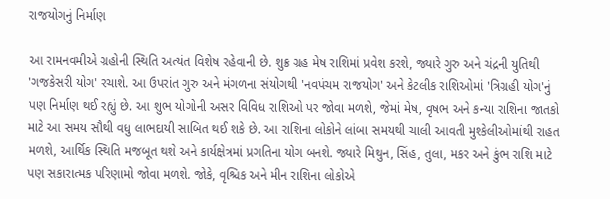રાજયોગનું નિર્માણ

આ રામનવમીએ ગ્રહોની સ્થિતિ અત્યંત વિશેષ રહેવાની છે. શુક્ર ગ્રહ મેષ રાશિમાં પ્રવેશ કરશે, જ્યારે ગુરુ અને ચંદ્રની યુતિથી 'ગજકેસરી યોગ' રચાશે. આ ઉપરાંત ગુરુ અને મંગળના સંયોગથી 'નવપંચમ રાજયોગ' અને કેટલીક રાશિઓમાં 'ત્રિગ્રહી યોગ'નું પણ નિર્માણ થઈ રહ્યું છે. આ શુભ યોગોની અસર વિવિધ રાશિઓ પર જોવા મળશે, જેમાં મેષ, વૃષભ અને કન્યા રાશિના જાતકો માટે આ સમય સૌથી વધુ લાભદાયી સાબિત થઈ શકે છે. આ રાશિના લોકોને લાંબા સમયથી ચાલી આવતી મુશ્કેલીઓમાંથી રાહત મળશે, આર્થિક સ્થિતિ મજબૂત થશે અને કાર્યક્ષેત્રમાં પ્રગતિના યોગ બનશે. જ્યારે મિથુન, સિંહ, તુલા, મકર અને કુંભ રાશિ માટે પણ સકારાત્મક પરિણામો જોવા મળશે. જોકે, વૃશ્ચિક અને મીન રાશિના લોકોએ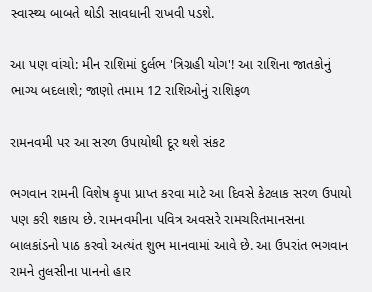સ્વાસ્થ્ય બાબતે થોડી સાવધાની રાખવી પડશે.

આ પણ વાંચો: મીન રાશિમાં દુર્લભ 'ત્રિગ્રહી યોગ'! આ રાશિના જાતકોનું ભાગ્ય બદલાશે; જાણો તમામ 12 રાશિઓનું રાશિફળ

રામનવમી પર આ સરળ ઉપાયોથી દૂર થશે સંકટ

ભગવાન રામની વિશેષ કૃપા પ્રાપ્ત કરવા માટે આ દિવસે કેટલાક સરળ ઉપાયો પણ કરી શકાય છે. રામનવમીના પવિત્ર અવસરે રામચરિતમાનસના બાલકાંડનો પાઠ કરવો અત્યંત શુભ માનવામાં આવે છે. આ ઉપરાંત ભગવાન રામને તુલસીના પાનનો હાર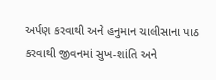અર્પણ કરવાથી અને હનુમાન ચાલીસાના પાઠ કરવાથી જીવનમાં સુખ-શાંતિ અને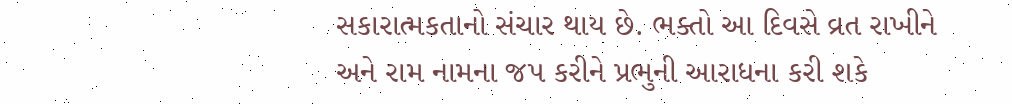સકારાત્મકતાનો સંચાર થાય છે. ભક્તો આ દિવસે વ્રત રાખીને અને રામ નામના જપ કરીને પ્રભુની આરાધના કરી શકે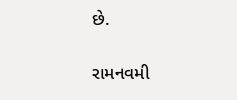છે.

રામનવમી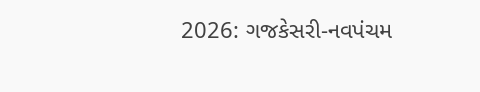2026: ગજકેસરી-નવપંચમ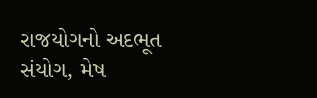રાજયોગનો અદભૂત સંયોગ, મેષ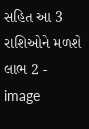સહિત આ 3 રાશિઓને મળશે લાભ 2 - image